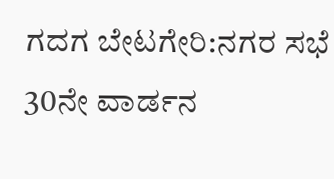ಗದಗ ಬೇಟಗೇರಿ:ನಗರ ಸಭೆ 30ನೇ ವಾರ್ಡನ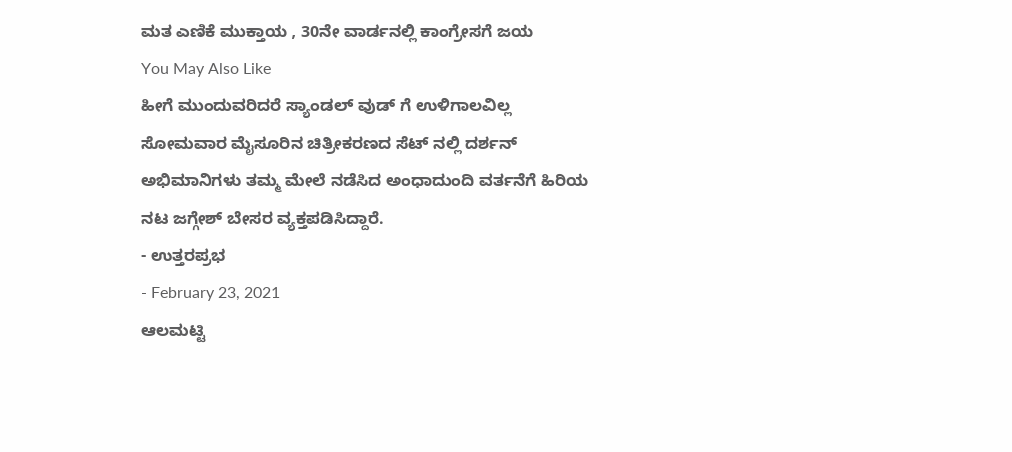ಮತ ಎಣಿಕೆ ಮುಕ್ತಾಯ , 30ನೇ ವಾರ್ಡನಲ್ಲಿ ಕಾಂಗ್ರೇಸಗೆ ಜಯ
You May Also Like
ಹೀಗೆ ಮುಂದುವರಿದರೆ ಸ್ಯಾಂಡಲ್ ವುಡ್ ಗೆ ಉಳಿಗಾಲವಿಲ್ಲ
ಸೋಮವಾರ ಮೈಸೂರಿನ ಚಿತ್ರೀಕರಣದ ಸೆಟ್ ನಲ್ಲಿ ದರ್ಶನ್ ಅಭಿಮಾನಿಗಳು ತಮ್ಮ ಮೇಲೆ ನಡೆಸಿದ ಅಂಧಾದುಂದಿ ವರ್ತನೆಗೆ ಹಿರಿಯ ನಟ ಜಗ್ಗೇಶ್ ಬೇಸರ ವ್ಯಕ್ತಪಡಿಸಿದ್ದಾರೆ.
- ಉತ್ತರಪ್ರಭ
- February 23, 2021
ಆಲಮಟ್ಟಿ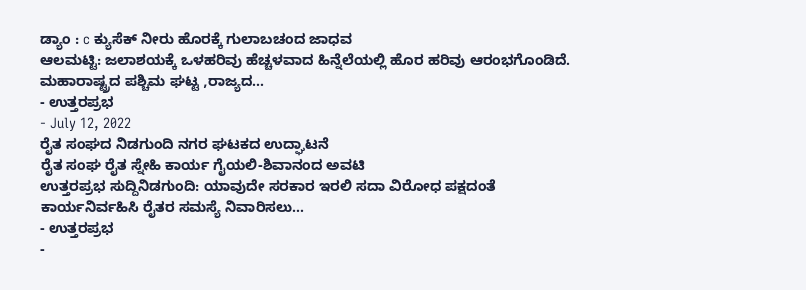ಡ್ಯಾಂ : c ಕ್ಯುಸೆಕ್ ನೀರು ಹೊರಕ್ಕೆ ಗುಲಾಬಚಂದ ಜಾಧವ
ಆಲಮಟ್ಟಿ: ಜಲಾಶಯಕ್ಕೆ ಒಳಹರಿವು ಹೆಚ್ಚಳವಾದ ಹಿನ್ನೆಲೆಯಲ್ಲಿ ಹೊರ ಹರಿವು ಆರಂಭಗೊಂಡಿದೆ. ಮಹಾರಾಷ್ಟ್ರದ ಪಶ್ಚಿಮ ಘಟ್ಟ ,ರಾಜ್ಯದ…
- ಉತ್ತರಪ್ರಭ
- July 12, 2022
ರೈತ ಸಂಘದ ನಿಡಗುಂದಿ ನಗರ ಘಟಕದ ಉದ್ಘಾಟನೆ
ರೈತ ಸಂಘ ರೈತ ಸ್ನೇಹಿ ಕಾರ್ಯ ಗೈಯಲಿ-ಶಿವಾನಂದ ಅವಟಿ
ಉತ್ತರಪ್ರಭ ಸುದ್ದಿನಿಡಗುಂದಿ: ಯಾವುದೇ ಸರಕಾರ ಇರಲಿ ಸದಾ ವಿರೋಧ ಪಕ್ಷದಂತೆ ಕಾರ್ಯನಿರ್ವಹಿಸಿ ರೈತರ ಸಮಸ್ಯೆ ನಿವಾರಿಸಲು…
- ಉತ್ತರಪ್ರಭ
-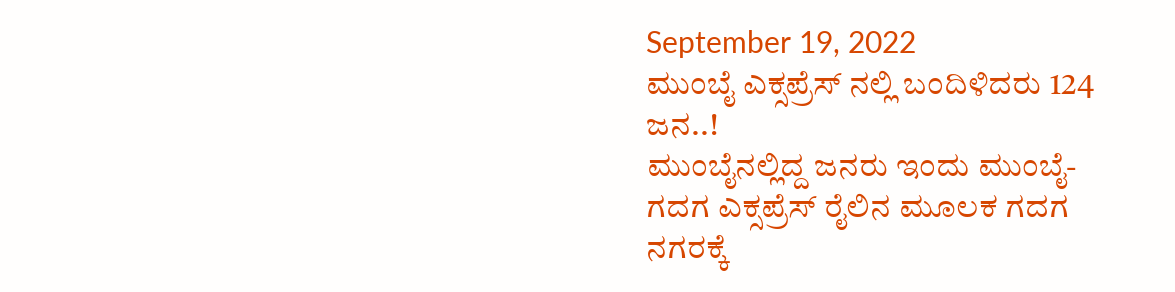September 19, 2022
ಮುಂಬೈ ಎಕ್ಸಪ್ರೆಸ್ ನಲ್ಲಿ ಬಂದಿಳಿದರು 124 ಜನ..!
ಮುಂಬೈನಲ್ಲಿದ್ದ ಜನರು ಇಂದು ಮುಂಬೈ-ಗದಗ ಎಕ್ಸಪ್ರೆಸ್ ರೈಲಿನ ಮೂಲಕ ಗದಗ ನಗರಕ್ಕೆ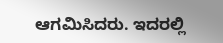ಆಗಮಿಸಿದರು. ಇದರಲ್ಲಿ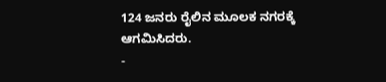124 ಜನರು ರೈಲಿನ ಮೂಲಕ ನಗರಕ್ಕೆ ಆಗಮಿಸಿದರು.
-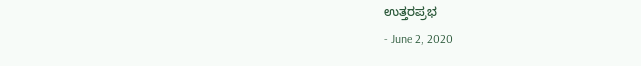ಉತ್ತರಪ್ರಭ
- June 2, 2020